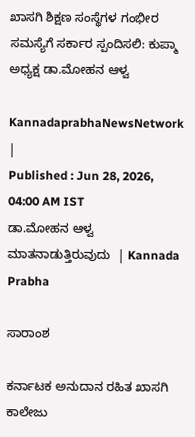ಖಾಸಗಿ ಶಿಕ್ಷಣ ಸಂಸ್ಥೆಗಳ ಗಂಭೀರ ಸಮಸ್ಯೆಗೆ ಸರ್ಕಾರ ಸ್ಪಂದಿಸಲಿ: ಕುಪ್ಮಾ ಅಧ್ಯಕ್ಷ ಡಾ.ಮೋಹನ ಆಳ್ವ

KannadaprabhaNewsNetwork |
Published : Jun 28, 2026, 04:00 AM IST
ಡಾ.ಮೋಹನ ಆಳ್ವ ಮಾತನಾಡುತ್ತಿರುವುದು  | Kannada Prabha

ಸಾರಾಂಶ

ಕರ್ನಾಟಕ ಅನುದಾನ ರಹಿತ ಖಾಸಗಿ ಕಾಲೇಜು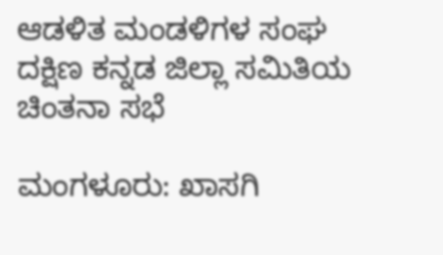ಆಡಳಿತ ಮಂಡಳಿಗಳ ಸಂಘ ದಕ್ಷಿಣ ಕನ್ನಡ ಜಿಲ್ಲಾ ಸಮಿತಿಯ ಚಿಂತನಾ ಸಭೆ

ಮಂಗಳೂರು: ಖಾಸಗಿ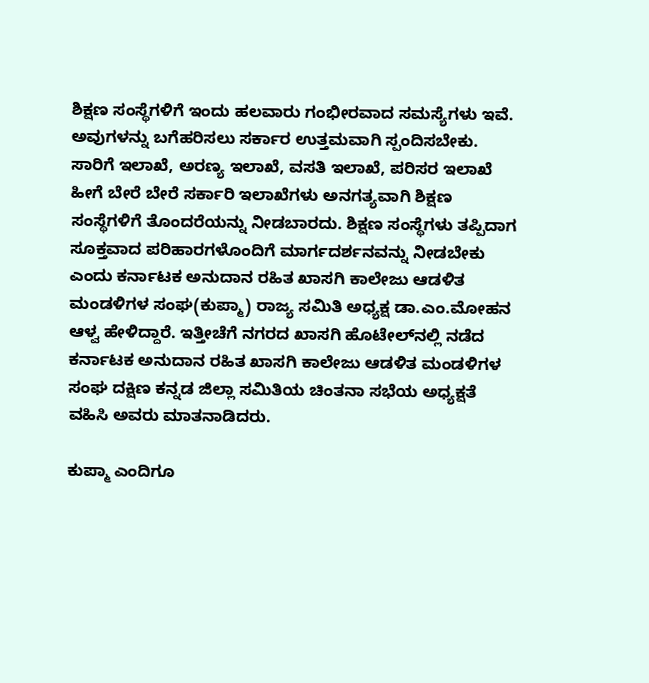ಶಿಕ್ಷಣ ಸಂಸ್ಥೆಗಳಿಗೆ ಇಂದು ಹಲವಾರು ಗಂಭೀರವಾದ ಸಮಸ್ಯೆಗಳು ಇವೆ. ಅವುಗಳನ್ನು ಬಗೆಹರಿಸಲು ಸರ್ಕಾರ ಉತ್ತಮವಾಗಿ ಸ್ಪಂದಿಸಬೇಕು. ಸಾರಿಗೆ ಇಲಾಖೆ, ಅರಣ್ಯ ಇಲಾಖೆ, ವಸತಿ ಇಲಾಖೆ, ಪರಿಸರ ಇಲಾಖೆ ಹೀಗೆ ಬೇರೆ ಬೇರೆ ಸರ್ಕಾರಿ ಇಲಾಖೆಗಳು ಅನಗತ್ಯವಾಗಿ ಶಿಕ್ಷಣ ಸಂಸ್ಥೆಗಳಿಗೆ ತೊಂದರೆಯನ್ನು ನೀಡಬಾರದು. ಶಿಕ್ಷಣ ಸಂಸ್ಥೆಗಳು ತಪ್ಪಿದಾಗ ಸೂಕ್ತವಾದ ಪರಿಹಾರಗಳೊಂದಿಗೆ ಮಾರ್ಗದರ್ಶನವನ್ನು ನೀಡಬೇಕು ಎಂದು ಕರ್ನಾಟಕ ಅನುದಾನ ರಹಿತ ಖಾಸಗಿ ಕಾಲೇಜು ಆಡಳಿತ ಮಂಡಳಿಗಳ ಸಂಘ(ಕುಪ್ಮಾ) ರಾಜ್ಯ ಸಮಿತಿ ಅಧ್ಯಕ್ಷ ಡಾ.ಎಂ.ಮೋಹನ ಆಳ್ವ ಹೇಳಿದ್ದಾರೆ. ಇತ್ತೀಚೆಗೆ ನಗರದ ಖಾಸಗಿ ಹೊಟೇಲ್‌ನಲ್ಲಿ ನಡೆದ ಕರ್ನಾಟಕ ಅನುದಾನ ರಹಿತ ಖಾಸಗಿ ಕಾಲೇಜು ಆಡಳಿತ ಮಂಡಳಿಗಳ ಸಂಘ ದಕ್ಷಿಣ ಕನ್ನಡ ಜಿಲ್ಲಾ ಸಮಿತಿಯ ಚಿಂತನಾ ಸಭೆಯ ಅಧ್ಯಕ್ಷತೆ ವಹಿಸಿ ಅವರು ಮಾತನಾಡಿದರು.

ಕುಪ್ಮಾ ಎಂದಿಗೂ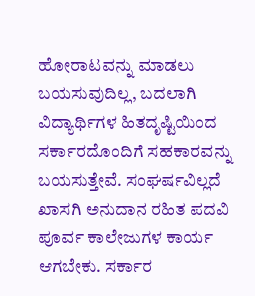ಹೋರಾಟವನ್ನು ಮಾಡಲು ಬಯಸುವುದಿಲ್ಲ, ಬದಲಾಗಿ ವಿದ್ಯಾರ್ಥಿಗಳ ಹಿತದೃಷ್ಟಿಯಿಂದ ಸರ್ಕಾರದೊಂದಿಗೆ ಸಹಕಾರವನ್ನು ಬಯಸುತ್ತೇವೆ. ಸಂಘರ್ಷವಿಲ್ಲದೆ ಖಾಸಗಿ ಅನುದಾನ ರಹಿತ ಪದವಿ ಪೂರ್ವ ಕಾಲೇಜುಗಳ ಕಾರ್ಯ ಆಗಬೇಕು. ಸರ್ಕಾರ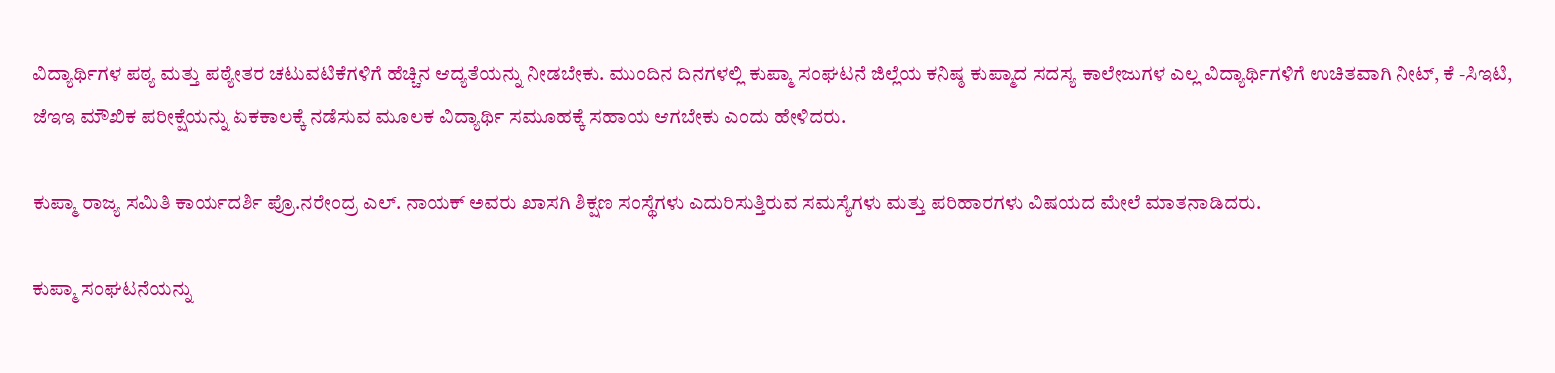ವಿದ್ಯಾರ್ಥಿಗಳ ಪಠ್ಯ ಮತ್ತು ಪಠ್ಯೇತರ ಚಟುವಟಿಕೆಗಳಿಗೆ ಹೆಚ್ಚಿನ ಆದ್ಯತೆಯನ್ನು ನೀಡಬೇಕು. ಮುಂದಿನ ದಿನಗಳಲ್ಲಿ ಕುಪ್ಮಾ ಸಂಘಟನೆ ಜಿಲ್ಲೆಯ ಕನಿಷ್ಠ ಕುಪ್ಮಾದ ಸದಸ್ಯ ಕಾಲೇಜುಗಳ ಎಲ್ಲ ವಿದ್ಯಾರ್ಥಿಗಳಿಗೆ ಉಚಿತವಾಗಿ ನೀಟ್, ಕೆ -ಸಿಇಟಿ, ಜೆಇಇ ಮೌಖಿಕ ಪರೀಕ್ಷೆಯನ್ನು ಏಕಕಾಲಕ್ಕೆ ನಡೆಸುವ ಮೂಲಕ ವಿದ್ಯಾರ್ಥಿ ಸಮೂಹಕ್ಕೆ ಸಹಾಯ ಆಗಬೇಕು ಎಂದು ಹೇಳಿದರು.

ಕುಪ್ಮಾ ರಾಜ್ಯ ಸಮಿತಿ ಕಾರ್ಯದರ್ಶಿ ಪ್ರೊ.ನರೇಂದ್ರ ಎಲ್. ನಾಯಕ್ ಅವರು ಖಾಸಗಿ ಶಿಕ್ಷಣ ಸಂಸ್ಥೆಗಳು ಎದುರಿಸುತ್ತಿರುವ ಸಮಸ್ಯೆಗಳು ಮತ್ತು ಪರಿಹಾರಗಳು ವಿಷಯದ ಮೇಲೆ ಮಾತನಾಡಿದರು.

ಕುಪ್ಮಾ ಸಂಘಟನೆಯನ್ನು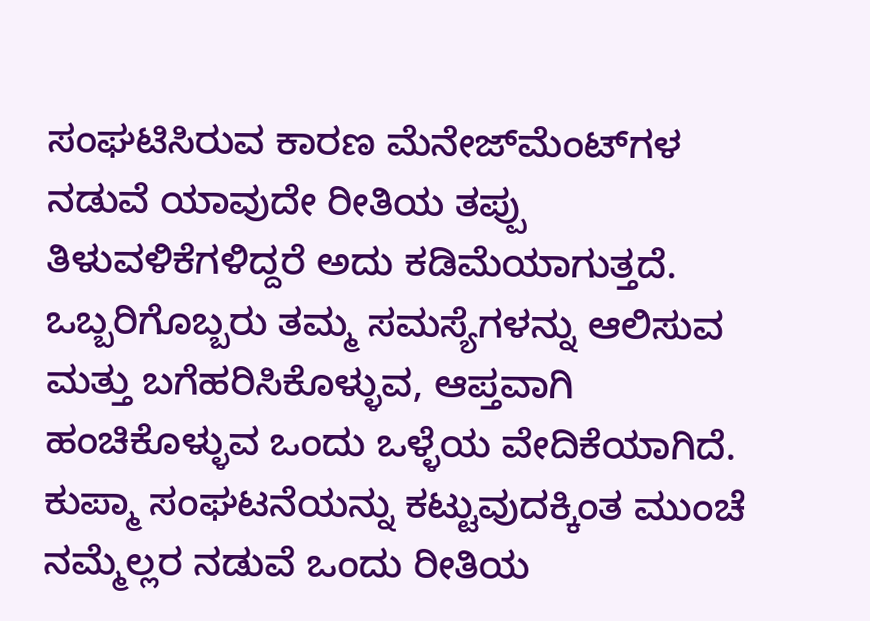ಸಂಘಟಿಸಿರುವ ಕಾರಣ ಮೆನೇಜ್‌ಮೆಂಟ್‌ಗಳ ನಡುವೆ ಯಾವುದೇ ರೀತಿಯ ತಪ್ಪು ತಿಳುವಳಿಕೆಗಳಿದ್ದರೆ ಅದು ಕಡಿಮೆಯಾಗುತ್ತದೆ. ಒಬ್ಬರಿಗೊಬ್ಬರು ತಮ್ಮ ಸಮಸ್ಯೆಗಳನ್ನು ಆಲಿಸುವ ಮತ್ತು ಬಗೆಹರಿಸಿಕೊಳ್ಳುವ, ಆಪ್ತವಾಗಿ ಹಂಚಿಕೊಳ್ಳುವ ಒಂದು ಒಳ್ಳೆಯ ವೇದಿಕೆಯಾಗಿದೆ. ಕುಪ್ಮಾ ಸಂಘಟನೆಯನ್ನು ಕಟ್ಟುವುದಕ್ಕಿಂತ ಮುಂಚೆ ನಮ್ಮೆಲ್ಲರ ನಡುವೆ ಒಂದು ರೀತಿಯ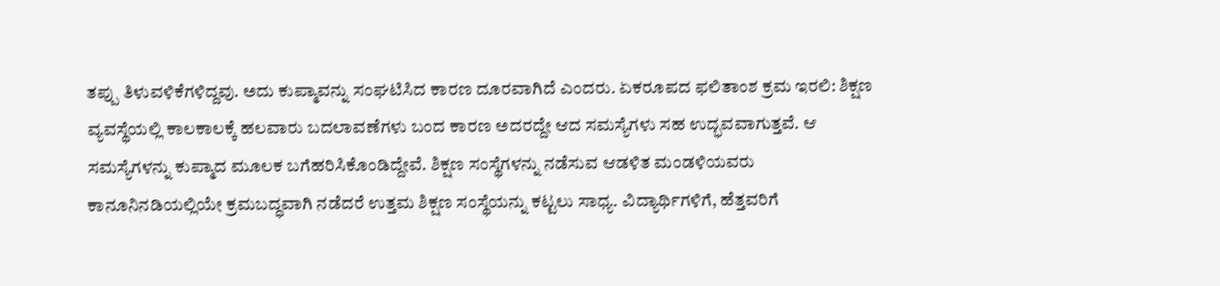ತಪ್ಪು ತಿಳುವಳಿಕೆಗಳಿದ್ದವು. ಅದು ಕುಪ್ಮಾವನ್ನು ಸಂಘಟಿಸಿದ ಕಾರಣ ದೂರವಾಗಿದೆ ಎಂದರು. ಏಕರೂಪದ ಫಲಿತಾಂಶ ಕ್ರಮ ಇರಲಿ: ಶಿಕ್ಷಣ ವ್ಯವಸ್ಥೆಯಲ್ಲಿ ಕಾಲಕಾಲಕ್ಕೆ ಹಲವಾರು ಬದಲಾವಣೆಗಳು ಬಂದ ಕಾರಣ ಅದರದ್ದೇ ಆದ ಸಮಸ್ಯೆಗಳು ಸಹ ಉದ್ಭವವಾಗುತ್ತವೆ. ಆ ಸಮಸ್ಯೆಗಳನ್ನು ಕುಪ್ಮಾದ ಮೂಲಕ ಬಗೆಹರಿಸಿಕೊಂಡಿದ್ದೇವೆ. ಶಿಕ್ಷಣ ಸಂಸ್ಥೆಗಳನ್ನು ನಡೆಸುವ ಆಡಳಿತ ಮಂಡಳಿಯವರು ಕಾನೂನಿನಡಿಯಲ್ಲಿಯೇ ಕ್ರಮಬದ್ಧವಾಗಿ ನಡೆದರೆ ಉತ್ತಮ ಶಿಕ್ಷಣ ಸಂಸ್ಥೆಯನ್ನು ಕಟ್ಟಲು ಸಾಧ್ಯ. ವಿದ್ಯಾರ್ಥಿಗಳಿಗೆ, ಹೆತ್ತವರಿಗೆ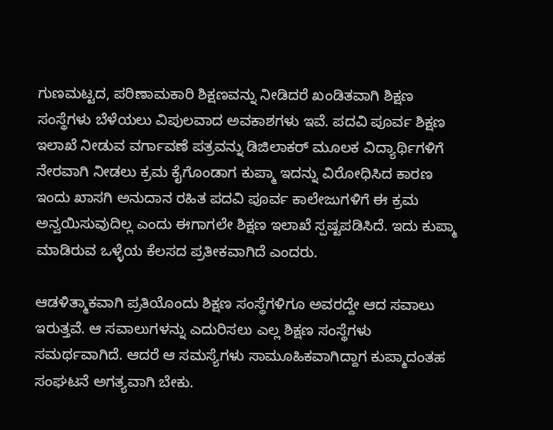ಗುಣಮಟ್ಟದ, ಪರಿಣಾಮಕಾರಿ ಶಿಕ್ಷಣವನ್ನು ನೀಡಿದರೆ ಖಂಡಿತವಾಗಿ ಶಿಕ್ಷಣ ಸಂಸ್ಥೆಗಳು ಬೆಳೆಯಲು ವಿಪುಲವಾದ ಅವಕಾಶಗಳು ಇವೆ. ಪದವಿ ಪೂರ್ವ ಶಿಕ್ಷಣ ಇಲಾಖೆ ನೀಡುವ ವರ್ಗಾವಣೆ ಪತ್ರವನ್ನು ಡಿಜಿಲಾಕರ್ ಮೂಲಕ ವಿದ್ಯಾರ್ಥಿಗಳಿಗೆ ನೇರವಾಗಿ ನೀಡಲು ಕ್ರಮ ಕೈಗೊಂಡಾಗ ಕುಪ್ಮಾ ಇದನ್ನು ವಿರೋಧಿಸಿದ ಕಾರಣ ಇಂದು ಖಾಸಗಿ ಅನುದಾನ ರಹಿತ ಪದವಿ ಪೂರ್ವ ಕಾಲೇಜುಗಳಿಗೆ ಈ ಕ್ರಮ ಅನ್ವಯಿಸುವುದಿಲ್ಲ ಎಂದು ಈಗಾಗಲೇ ಶಿಕ್ಷಣ ಇಲಾಖೆ ಸ್ಪಷ್ಟಪಡಿಸಿದೆ. ಇದು ಕುಪ್ಮಾ ಮಾಡಿರುವ ಒಳ್ಳೆಯ ಕೆಲಸದ ಪ್ರತೀಕವಾಗಿದೆ ಎಂದರು.

ಆಡಳಿತ್ಮಾಕವಾಗಿ ಪ್ರತಿಯೊಂದು ಶಿಕ್ಷಣ ಸಂಸ್ಥೆಗಳಿಗೂ ಅವರದ್ದೇ ಆದ ಸವಾಲು ಇರುತ್ತವೆ. ಆ ಸವಾಲುಗಳನ್ನು ಎದುರಿಸಲು ಎಲ್ಲ ಶಿಕ್ಷಣ ಸಂಸ್ಥೆಗಳು ಸಮರ್ಥವಾಗಿದೆ. ಆದರೆ ಆ ಸಮಸ್ಯೆಗಳು ಸಾಮೂಹಿಕವಾಗಿದ್ದಾಗ ಕುಪ್ಮಾದಂತಹ ಸಂಘಟನೆ ಅಗತ್ಯವಾಗಿ ಬೇಕು.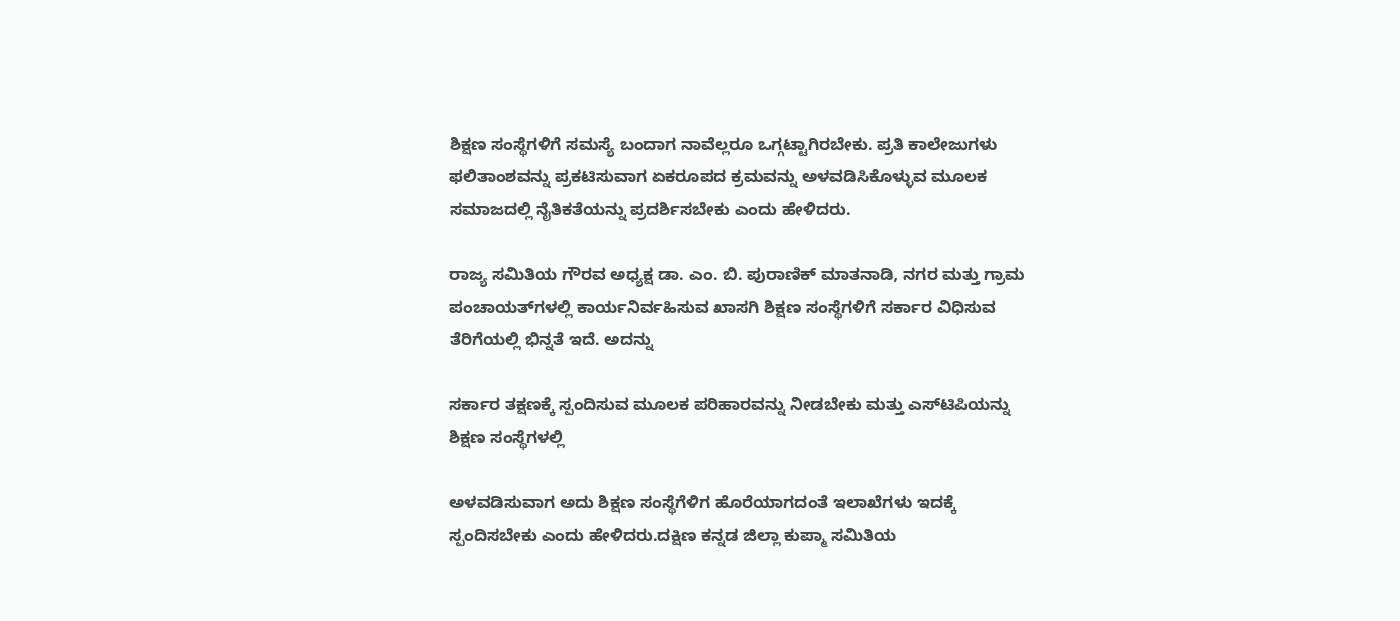ಶಿಕ್ಷಣ ಸಂಸ್ಥೆಗಳಿಗೆ ಸಮಸ್ಯೆ ಬಂದಾಗ ನಾವೆಲ್ಲರೂ ಒಗ್ಗಟ್ಟಾಗಿರಬೇಕು. ಪ್ರತಿ ಕಾಲೇಜುಗಳು ಫಲಿತಾಂಶವನ್ನು ಪ್ರಕಟಿಸುವಾಗ ಏಕರೂಪದ ಕ್ರಮವನ್ನು ಅಳವಡಿಸಿಕೊಳ್ಳುವ ಮೂಲಕ ಸಮಾಜದಲ್ಲಿ ನೈತಿಕತೆಯನ್ನು ಪ್ರದರ್ಶಿಸಬೇಕು ಎಂದು ಹೇಳಿದರು.

ರಾಜ್ಯ ಸಮಿತಿಯ ಗೌರವ ಅಧ್ಯಕ್ಷ ಡಾ. ಎಂ. ಬಿ. ಪುರಾಣಿಕ್ ಮಾತನಾಡಿ, ನಗರ ಮತ್ತು ಗ್ರಾಮ ಪಂಚಾಯತ್‌ಗಳಲ್ಲಿ ಕಾರ್ಯನಿರ್ವಹಿಸುವ ಖಾಸಗಿ ಶಿಕ್ಷಣ ಸಂಸ್ಥೆಗಳಿಗೆ ಸರ್ಕಾರ ವಿಧಿಸುವ ತೆರಿಗೆಯಲ್ಲಿ ಭಿನ್ನತೆ ಇದೆ. ಅದನ್ನು

ಸರ್ಕಾರ ತಕ್ಷಣಕ್ಕೆ ಸ್ಪಂದಿಸುವ ಮೂಲಕ ಪರಿಹಾರವನ್ನು ನೀಡಬೇಕು ಮತ್ತು ಎಸ್‌ಟಿಪಿಯನ್ನು ಶಿಕ್ಷಣ ಸಂಸ್ಥೆಗಳಲ್ಲಿ

ಅಳವಡಿಸುವಾಗ ಅದು ಶಿಕ್ಷಣ ಸಂಸ್ಥೆಗೆಳಿಗ ಹೊರೆಯಾಗದಂತೆ ಇಲಾಖೆಗಳು ಇದಕ್ಕೆ ಸ್ಪಂದಿಸಬೇಕು ಎಂದು ಹೇಳಿದರು.ದಕ್ಷಿಣ ಕನ್ನಡ ಜಿಲ್ಲಾ ಕುಪ್ಮಾ ಸಮಿತಿಯ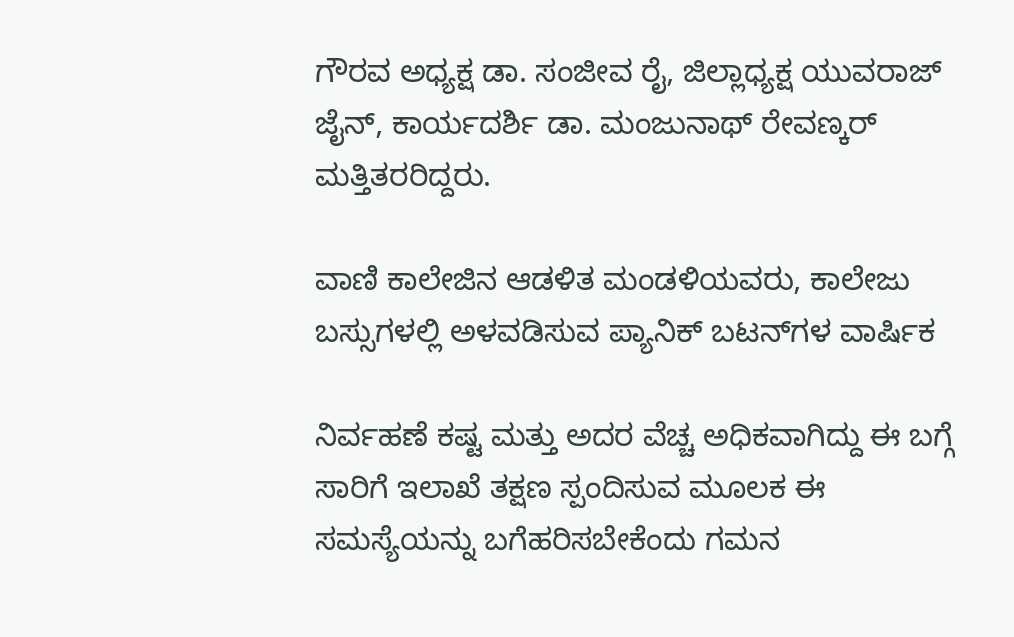ಗೌರವ ಅಧ್ಯಕ್ಷ ಡಾ. ಸಂಜೀವ ರೈ, ಜಿಲ್ಲಾಧ್ಯಕ್ಷ ಯುವರಾಜ್ ಜೈನ್, ಕಾರ್ಯದರ್ಶಿ ಡಾ. ಮಂಜುನಾಥ್ ರೇವಣ್ಕರ್ ಮತ್ತಿತರರಿದ್ದರು.

ವಾಣಿ ಕಾಲೇಜಿನ ಆಡಳಿತ ಮಂಡಳಿಯವರು, ಕಾಲೇಜು ಬಸ್ಸುಗಳಲ್ಲಿ ಅಳವಡಿಸುವ ಪ್ಯಾನಿಕ್ ಬಟನ್‌ಗಳ ವಾರ್ಷಿಕ

ನಿರ್ವಹಣೆ ಕಷ್ಟ ಮತ್ತು ಅದರ ವೆಚ್ಚ ಅಧಿಕವಾಗಿದ್ದು ಈ ಬಗ್ಗೆ ಸಾರಿಗೆ ಇಲಾಖೆ ತಕ್ಷಣ ಸ್ಪಂದಿಸುವ ಮೂಲಕ ಈ ಸಮಸ್ಯೆಯನ್ನು ಬಗೆಹರಿಸಬೇಕೆಂದು ಗಮನ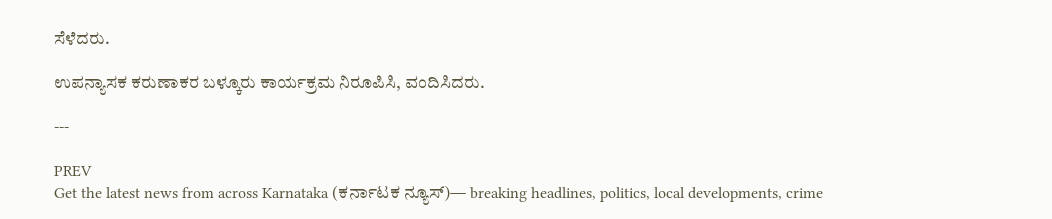ಸೆಳೆದರು.

ಉಪನ್ಯಾಸಕ ಕರುಣಾಕರ ಬಳ್ಕೂರು ಕಾರ್ಯಕ್ರಮ ನಿರೂಪಿಸಿ, ವಂದಿಸಿದರು.

---

PREV
Get the latest news from across Karnataka (ಕರ್ನಾಟಕ ನ್ಯೂಸ್)— breaking headlines, politics, local developments, crime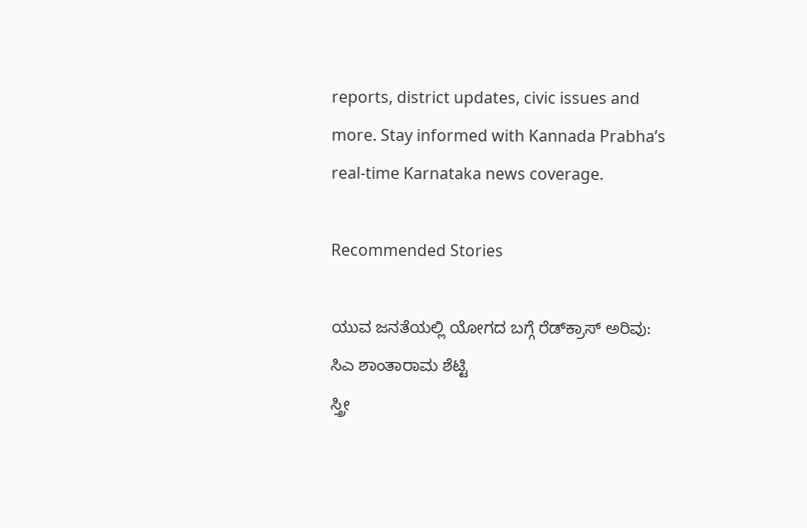reports, district updates, civic issues and more. Stay informed with Kannada Prabha’s real‑time Karnataka news coverage.

Recommended Stories

ಯುವ ಜನತೆಯಲ್ಲಿ ಯೋಗದ ಬಗ್ಗೆ ರೆಡ್‌ಕ್ರಾಸ್‌ ಅರಿವು: ಸಿಎ ಶಾಂತಾರಾಮ ಶೆಟ್ಟಿ
ಸ್ತ್ರೀ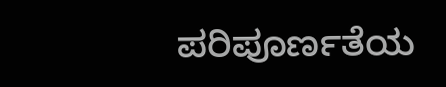ಪರಿಪೂರ್ಣತೆಯ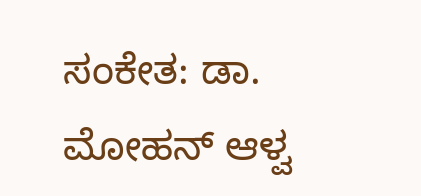ಸಂಕೇತ: ಡಾ. ಮೋಹನ್ ಆಳ್ವ